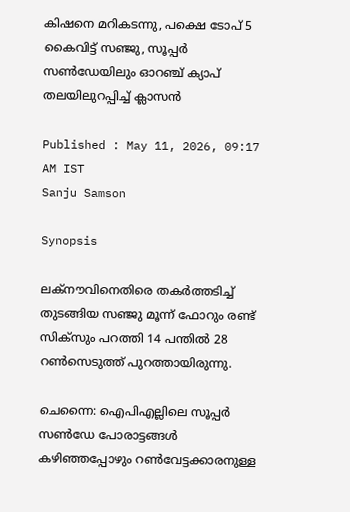കിഷനെ മറികടന്നു, പക്ഷെ ടോപ് 5 കൈവിട്ട് സഞ്ജു, സൂപ്പര്‍ സണ്‍ഡേയിലും ഓറഞ്ച് ക്യാപ് തലയിലുറപ്പിച്ച് ക്ലാസൻ

Published : May 11, 2026, 09:17 AM IST
Sanju Samson

Synopsis

ലക്നൗവിനെതിരെ തകര്‍ത്തടിച്ച് തുടങ്ങിയ സഞ്ജു മൂന്ന് ഫോറും രണ്ട് സിക്സും പറത്തി 14 പന്തില്‍ 28 റണ്‍സെടുത്ത് പുറത്തായിരുന്നു.

ചെന്നൈ: ഐപിഎല്ലിലെ സൂപ്പര്‍ സണ്‍‍ഡേ പോരാട്ടങ്ങള്‍ കഴിഞ്ഞപ്പോഴും റണ്‍വേട്ടക്കാരനുള്ള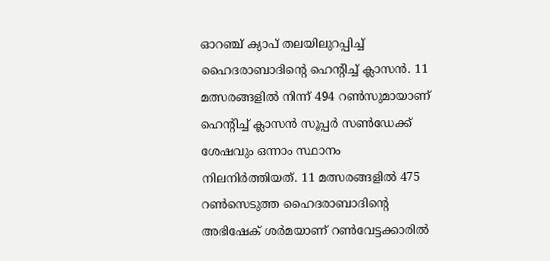ഓറഞ്ച് ക്യാപ് തലയിലുറപ്പിച്ച് ഹൈദരാബാദിന്‍റെ ഹെന്‍റിച്ച് ക്ലാസൻ. 11 മത്സരങ്ങളില്‍ നിന്ന് 494 റണ്‍സുമായാണ് ഹെന്‍റിച്ച് ക്ലാസന്‍ സൂപ്പര്‍ സണ്‍ഡേക്ക് ശേഷവും ഒന്നാം സ്ഥാനം നിലനിര്‍ത്തിയത്. 11 മത്സരങ്ങളില്‍ 475 റണ്‍സെടുത്ത ഹൈദരാബാദിന്‍റെ അഭിഷേക് ശര്‍മയാണ് റണ്‍വേട്ടക്കാരില്‍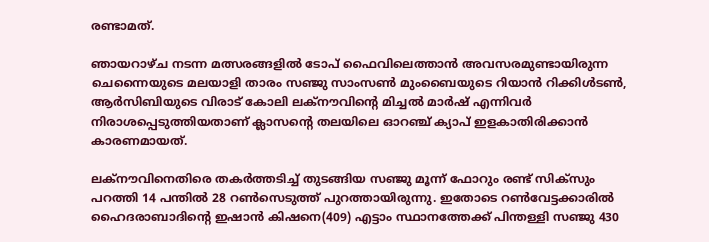രണ്ടാമത്.

ഞായറാഴ്ച നടന്ന മത്സരങ്ങളില്‍ ടോപ് ഫൈവിലെത്താൻ അവസരമുണ്ടായിരുന്ന ചെന്നൈയുടെ മലയാളി താരം സഞ്ജു സാംസണ്‍ മുംബൈയുടെ റിയാന്‍ റിക്കിള്‍ടണ്‍, ആര്‍സിബിയുടെ വിരാട് കോലി ലക്നൗവിന്‍റെ മിച്ചല്‍ മാര്‍ഷ് എന്നിവര്‍ നിരാശപ്പെടുത്തിയതാണ് ക്ലാസന്‍റെ തലയിലെ ഓറഞ്ച് ക്യാപ് ഇളകാതിരിക്കാന്‍ കാരണമായത്.

ലക്നൗവിനെതിരെ തകര്‍ത്തടിച്ച് തുടങ്ങിയ സഞ്ജു മൂന്ന് ഫോറും രണ്ട് സിക്സും പറത്തി 14 പന്തില്‍ 28 റണ്‍സെടുത്ത് പുറത്തായിരുന്നു. ഇതോടെ റണ്‍വേട്ടക്കാരില്‍ ഹൈദരാബാദിന്‍റെ ഇഷാന്‍ കിഷനെ(409) എട്ടാം സ്ഥാനത്തേക്ക് പിന്തള്ളി സഞ്ജു 430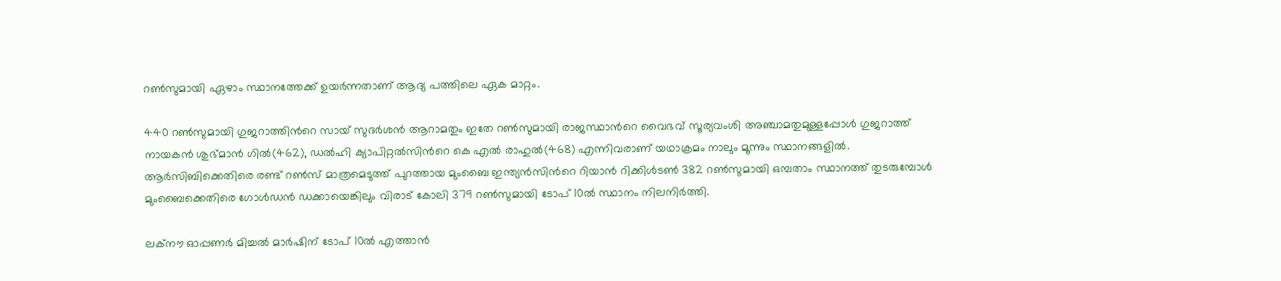റണ്‍സുമായി ഏഴാം സ്ഥാനത്തേക്ക് ഉയര്‍ന്നതാണ് ആദ്യ പത്തിലെ ഏക മാറ്റം.

440 റണ്‍സുമായി ഗുജറാത്തിന്‍റെ സായ് സുദര്‍ശന്‍ ആറാമതും ഇതേ റണ്‍സുമായി രാജസ്ഥാന്‍റെ വൈഭവ് സൂര്യവംശി അഞ്ചാമതുമുള്ളപ്പോള്‍ ഗുജറാത്ത് നായകന്‍ ശുഭ്മാന്‍ ഗില്‍(462), ഡല്‍ഹി ക്യാപിറ്റൽസിന്‍റെ കെ എല്‍ രാഹുല്‍(468) എന്നിവരാണ് യഥാക്രമം നാലും മൂന്നും സ്ഥാനങ്ങളില്‍. ആര്‍സിബിക്കെതിരെ രണ്ട് റണ്‍സ് മാത്രമെടുത്ത് പുറത്തായ മുംബൈ ഇന്ത്യൻസിന്‍റെ റിയാൻ റിക്കിള്‍ടണ്‍ 382 റണ്‍സുമായി ഒമ്പതാം സ്ഥാനത്ത് തുടരുമ്പോള്‍ മുംബൈക്കെതിരെ ഗോള്‍ഡന്‍ ഡക്കായെങ്കിലും വിരാട് കോലി 379 റണ്‍സുമായി ടോപ് 10ല്‍ സ്ഥാനം നിലനിര്‍ത്തി.

ലക്നൗ ഓപ്പണര്‍ മിച്ചല്‍ മാര്‍ഷിന് ടോപ് 10ല്‍ എത്താൻ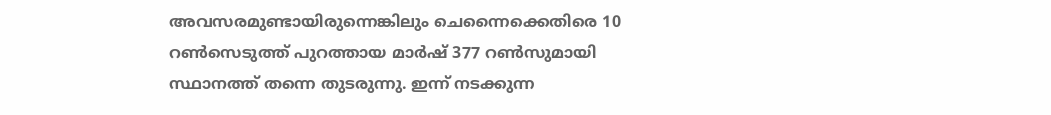അവസരമുണ്ടായിരുന്നെങ്കിലും ചെന്നൈക്കെതിരെ 10 റണ്‍സെടുത്ത് പുറത്തായ മാര്‍ഷ് 377 റണ്‍സുമായി സ്ഥാനത്ത് തന്നെ തുടരുന്നു. ഇന്ന് നടക്കുന്ന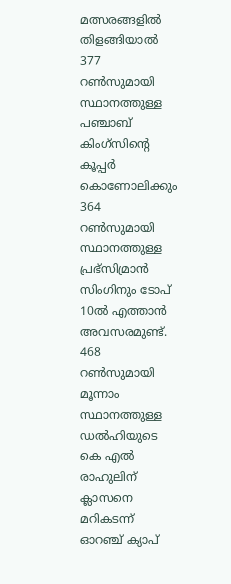മത്സരങ്ങളില്‍ തിളങ്ങിയാല്‍ 377 റണ്‍സുമായി സ്ഥാനത്തുള്ള പഞ്ചാബ് കിംഗ്സിന്‍റെ കൂപ്പര്‍ കൊണോലിക്കും 364 റണ്‍സുമായി സ്ഥാനത്തുള്ള പ്രഭ്‌സിമ്രാന്‍ സിംഗിനും ടോപ് 10ല്‍ എത്താന്‍ അവസരമുണ്ട്. 468 റണ്‍സുമായി മൂന്നാം സ്ഥാനത്തുള്ള ഡല്‍ഹിയുടെ കെ എല്‍ രാഹുലിന് ക്ലാസനെ മറികടന്ന് ഓറഞ്ച് ക്യാപ്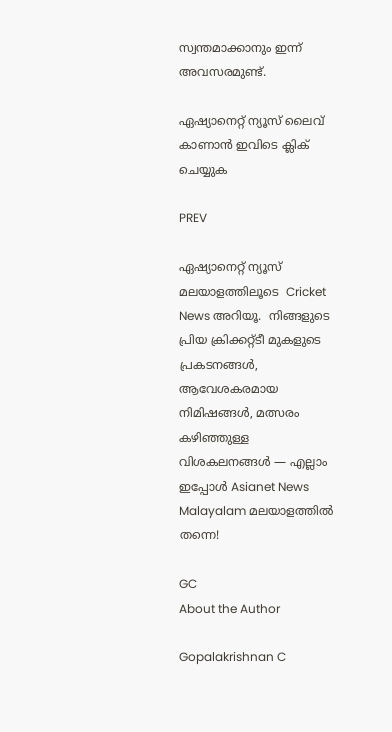സ്വന്തമാക്കാനും ഇന്ന് അവസരമുണ്ട്.

ഏഷ്യാനെറ്റ് ന്യൂസ് ലൈവ് കാണാന്‍ ഇവിടെ ക്ലിക് ചെയ്യുക

PREV

ഏഷ്യാനെറ്റ് ന്യൂസ് മലയാളത്തിലൂടെ  Cricket News അറിയൂ.  നിങ്ങളുടെ പ്രിയ ക്രിക്കറ്റ്ടീ മുകളുടെ പ്രകടനങ്ങൾ, ആവേശകരമായ നിമിഷങ്ങൾ, മത്സരം കഴിഞ്ഞുള്ള വിശകലനങ്ങൾ — എല്ലാം ഇപ്പോൾ Asianet News Malayalam മലയാളത്തിൽ തന്നെ!

GC
About the Author

Gopalakrishnan C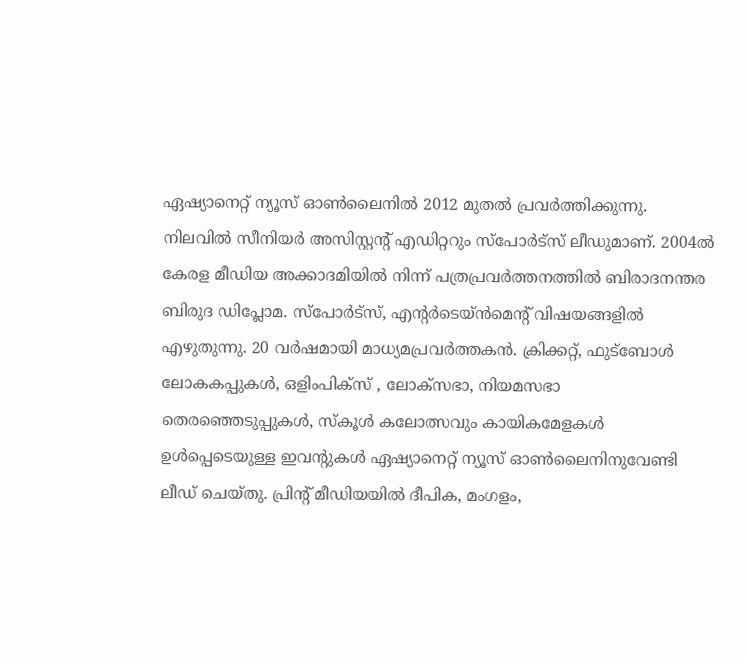ഏഷ്യാനെറ്റ് ന്യൂസ് ഓണ്‍ലൈനില്‍ 2012 മുതല്‍ പ്രവര്‍ത്തിക്കുന്നു. നിലവില്‍ സീനിയര്‍ അസിസ്റ്റന്‍റ് എഡിറ്ററും സ്പോർട്സ് ലീഡുമാണ്. 2004ൽ കേരള മീഡിയ അക്കാദമിയില്‍ നിന്ന് പത്രപ്രവര്‍ത്തനത്തില്‍ ബിരാദനന്തര ബിരുദ ഡിപ്ലോമ. സ്പോര്‍ട്സ്, എന്‍റര്‍ടെയ്ൻമെന്‍റ് വിഷയങ്ങളില്‍ എഴുതുന്നു. 20 വര്‍ഷമായി മാധ്യമപ്രവര്‍ത്തകൻ. ക്രിക്കറ്റ്, ഫുട്ബോള്‍ ലോകകപ്പുകൾ, ഒളിംപിക്സ് , ലോക്സഭാ, നിയമസഭാ തെരഞ്ഞെടുപ്പുകള്‍, സ്കൂള്‍ കലോത്സവും കായികമേളകള്‍ ഉള്‍പ്പെടെയുള്ള ഇവന്‍റുകള്‍ ഏഷ്യാനെറ്റ് ന്യൂസ് ഓണ്‍ലൈനിനുവേണ്ടി ലീഡ് ചെയ്തു. പ്രിന്‍റ് മീഡിയയില്‍ ദീപിക, മംഗളം,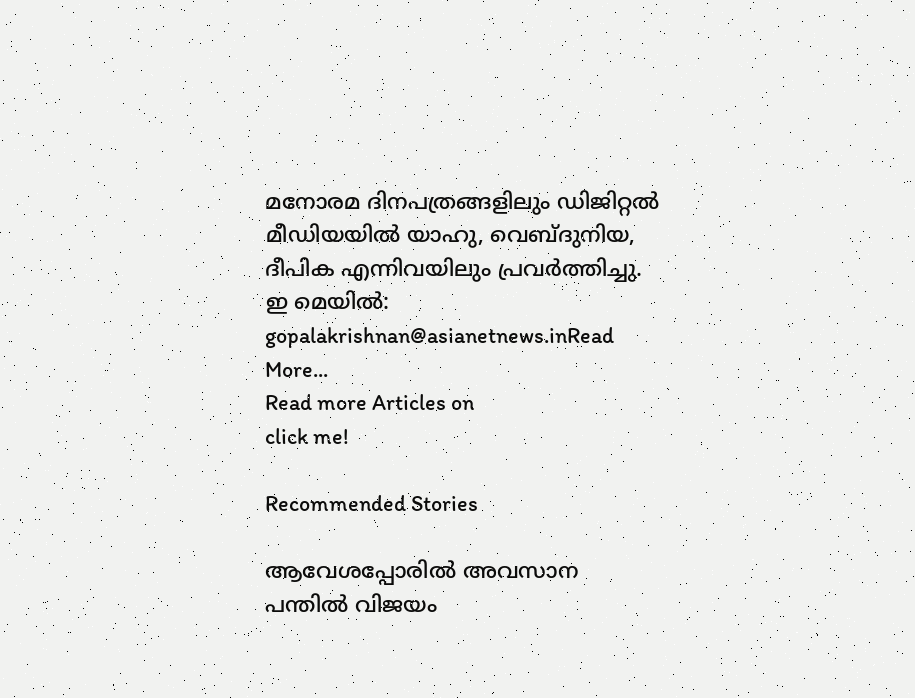മനോരമ ദിനപത്രങ്ങളിലും ഡിജിറ്റൽ മീഡിയയില്‍ യാഹു, വെബ്ദുനിയ, ദീപിക എന്നിവയിലും പ്രവര്‍ത്തിച്ചു. ഇ മെയില്‍: gopalakrishnan@asianetnews.inRead More...
Read more Articles on
click me!

Recommended Stories

ആവേശപ്പോരിൽ അവസാന പന്തിൽ വിജയം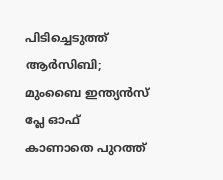പിടിച്ചെടുത്ത് ആർസിബി; മുംബൈ ഇന്ത്യൻസ് പ്ലേ ഓഫ് കാണാതെ പുറത്ത്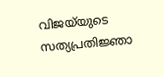വിജയ്‌യുടെ സത്യപ്രതിജ്ഞാ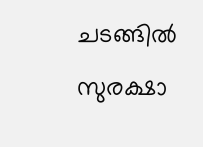ചടങ്ങിൽ സുരക്ഷാ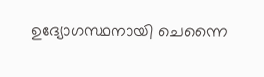ഉദ്യോഗസ്ഥനായി ചെന്നൈ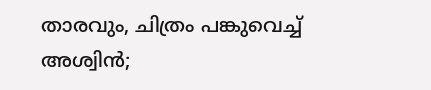താരവും, ചിത്രം പങ്കുവെച്ച് അശ്വിന്‍;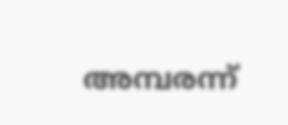അമ്പരന്ന്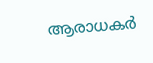ആരാധകര്‍